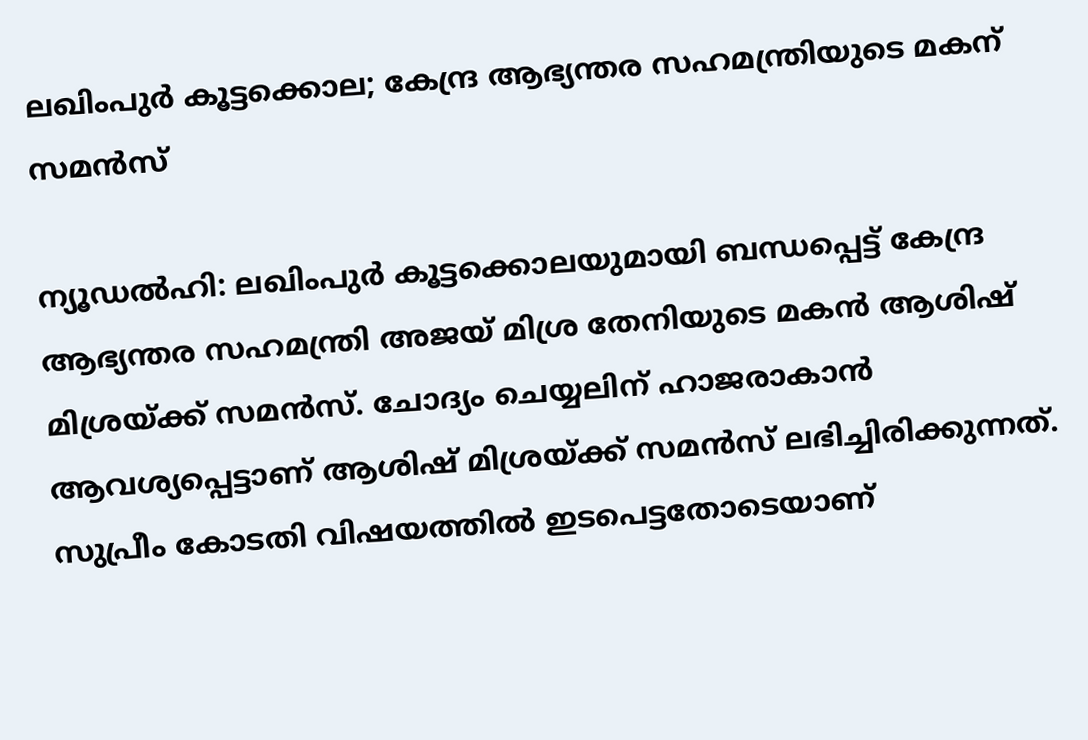ലഖിംപുർ കൂട്ടക്കൊല; കേന്ദ്ര ആഭ്യന്തര സഹമന്ത്രിയുടെ മകന് സമൻസ്

ന്യൂഡൽഹി: ലഖിംപുർ കൂട്ടക്കൊലയുമായി ബന്ധപ്പെട്ട് കേന്ദ്ര ആഭ്യന്തര സഹമന്ത്രി അജയ് മിശ്ര തേനിയുടെ മകൻ ആശിഷ് മിശ്രയ്ക്ക് സമൻസ്. ചോദ്യം ചെയ്യലിന് ഹാജരാകാൻ ആവശ്യപ്പെട്ടാണ് ആശിഷ് മിശ്രയ്ക്ക് സമൻസ് ലഭിച്ചിരിക്കുന്നത്. സുപ്രീം കോടതി വിഷയത്തിൽ ഇടപെട്ടതോടെയാണ്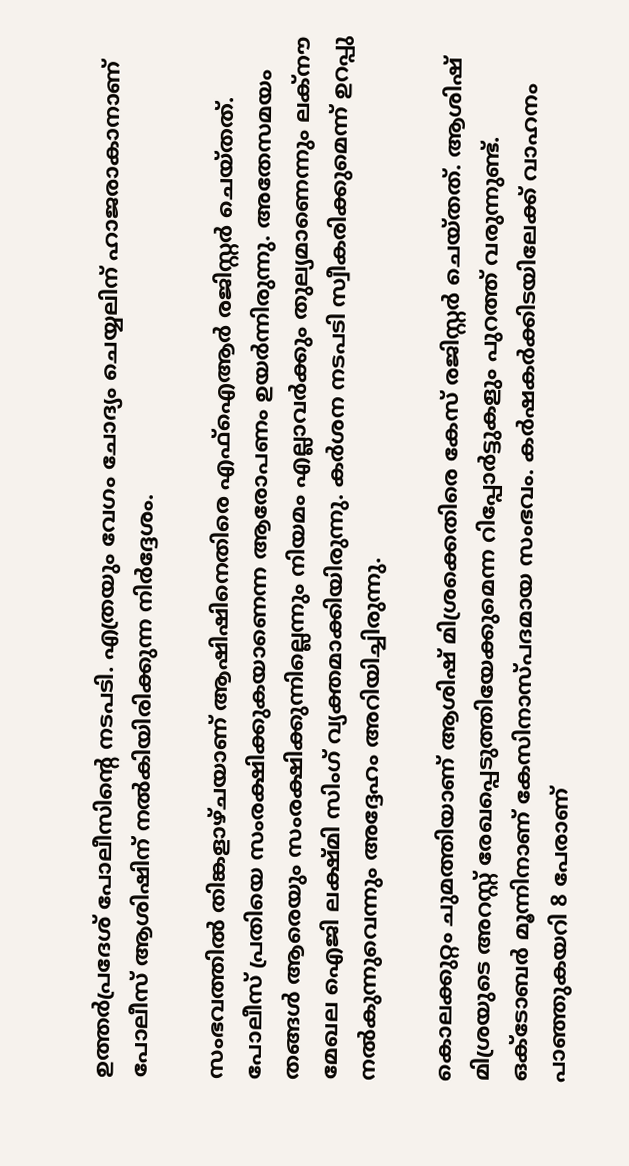ഉത്തർപ്രദേശ് പോലീസിന്റെ നടപടി. എത്രയും വേഗം ചോദ്യം ചെയ്യലിന് ഹാജരാകാനാണ് പോലീസ് ആശിഷിന് നൽകിയിരിക്കുന്ന നിർദ്ദേശം.

സംഭവത്തിൽ തിങ്കളാഴ്ചയാണ് ആഷിഷിനെതിരെ എഫ്ഐആർ രജിസ്റ്റർ ചെയ്തത്. പോലീസ് പ്രതിയെ സംരക്ഷിക്കുകയാണെന്ന ആരോപണം ഉയർന്നിരുന്നു. അതേസമയം തങ്ങൾ ആരെയും സംരക്ഷിക്കുന്നില്ലെന്നും നിയമം എല്ലാവർക്കും തുല്യമാണെന്നും ലക്‌നൗ മേഖല ഐജി ലക്ഷ്മി സിംഗ് വ്യക്തമാക്കിയിരുന്നു. കർശന നടപടി സ്വീകരിക്കുമെന്ന് ഉറപ്പു നൽകുന്നുവെന്നും അദ്ദേഹം അറിയിച്ചിരുന്നു.

കൊലക്കുറ്റം ചുമത്തിയാണ് ആശിഷ് മിശ്രക്കെതിരെ കേസ് രജിസ്റ്റർ ചെയ്തത്. ആശിഷ് മിശ്രയുടെ അറസ്റ്റ് രേഖപ്പെടുത്തിയേക്കുമെന്ന റിപ്പോർട്ടുകളും പുറത്ത് വരുന്നുണ്ട്. ഒക്ടോബർ മൂന്നിനാണ് കേസിനാസ്പദമായ സംഭവം. കർഷകർക്കിടയിലേക്ക് വാഹനം പാഞ്ഞുകയറി 8 പേരാണ്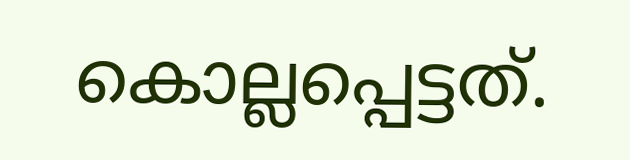കൊല്ലപ്പെട്ടത്.